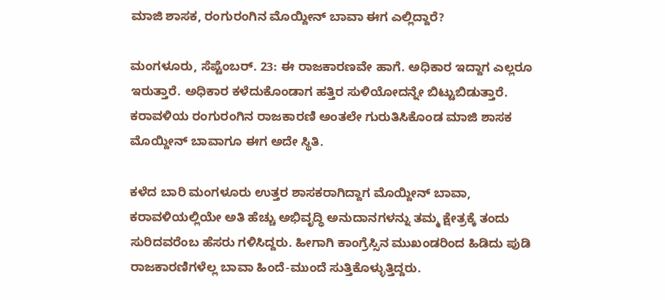ಮಾಜಿ ಶಾಸಕ, ರಂಗುರಂಗಿನ ಮೊಯ್ದೀನ್ ಬಾವಾ ಈಗ ಎಲ್ಲಿದ್ದಾರೆ?

ಮಂಗಳೂರು, ಸೆಪ್ಟೆಂಬರ್. 23: ಈ ರಾಜಕಾರಣವೇ ಹಾಗೆ. ಅಧಿಕಾರ ಇದ್ದಾಗ ಎಲ್ಲರೂ ಇರುತ್ತಾರೆ. ಅಧಿಕಾರ ಕಳೆದುಕೊಂಡಾಗ ಹತ್ತಿರ ಸುಳಿಯೋದನ್ನೇ ಬಿಟ್ಟುಬಿಡುತ್ತಾರೆ. ಕರಾವಳಿಯ ರಂಗುರಂಗಿನ ರಾಜಕಾರಣಿ ಅಂತಲೇ ಗುರುತಿಸಿಕೊಂಡ ಮಾಜಿ ಶಾಸಕ ಮೊಯ್ದೀನ್ ಬಾವಾಗೂ ಈಗ ಅದೇ ಸ್ಥಿತಿ.

ಕಳೆದ ಬಾರಿ ಮಂಗಳೂರು ಉತ್ತರ ಶಾಸಕರಾಗಿದ್ದಾಗ ಮೊಯ್ದೀನ್ ಬಾವಾ, ಕರಾವಳಿಯಲ್ಲಿಯೇ ಅತಿ ಹೆಚ್ಚು ಅಭಿವೃದ್ಧಿ ಅನುದಾನಗಳನ್ನು ತಮ್ಮ ಕ್ಷೇತ್ರಕ್ಕೆ ತಂದು ಸುರಿದವರೆಂಬ ಹೆಸರು ಗಳಿಸಿದ್ದರು. ಹೀಗಾಗಿ ಕಾಂಗ್ರೆಸ್ಸಿನ ಮುಖಂಡರಿಂದ ಹಿಡಿದು ಪುಡಿ ರಾಜಕಾರಣಿಗಳೆಲ್ಲ ಬಾವಾ ಹಿಂದೆ-ಮುಂದೆ ಸುತ್ತಿಕೊಳ್ಳುತ್ತಿದ್ದರು.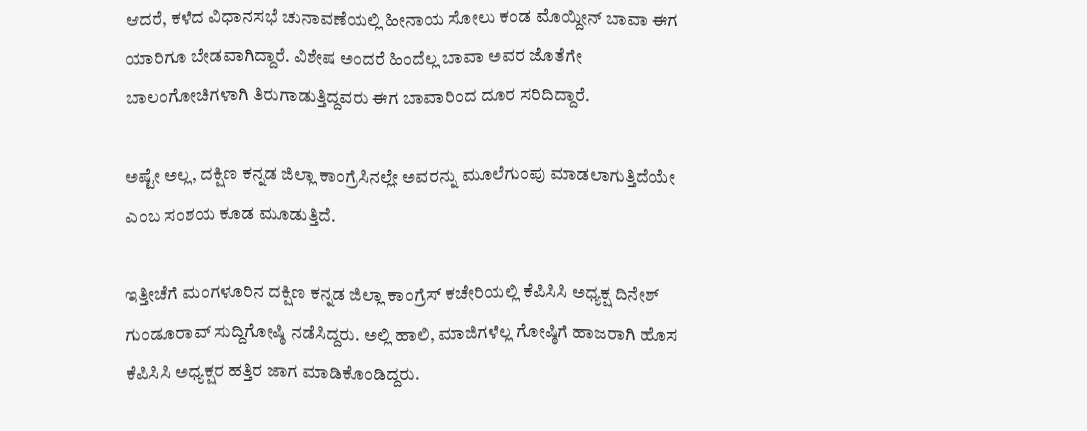ಆದರೆ, ಕಳೆದ ವಿಧಾನಸಭೆ ಚುನಾವಣೆಯಲ್ಲಿ ಹೀನಾಯ ಸೋಲು ಕಂಡ ಮೊಯ್ದೀನ್ ಬಾವಾ ಈಗ ಯಾರಿಗೂ ಬೇಡವಾಗಿದ್ದಾರೆ. ವಿಶೇಷ ಅಂದರೆ ಹಿಂದೆಲ್ಲ ಬಾವಾ ಅವರ ಜೊತೆಗೇ ಬಾಲಂಗೋಚಿಗಳಾಗಿ ತಿರುಗಾಡುತ್ತಿದ್ದವರು ಈಗ ಬಾವಾರಿಂದ ದೂರ ಸರಿದಿದ್ದಾರೆ.

ಅಷ್ಟೇ ಅಲ್ಲ, ದಕ್ಷಿಣ ಕನ್ನಡ ಜಿಲ್ಲಾ ಕಾಂಗ್ರೆಸಿನಲ್ಲೇ ಅವರನ್ನು ಮೂಲೆಗುಂಪು ಮಾಡಲಾಗುತ್ತಿದೆಯೇ ಎಂಬ ಸಂಶಯ ಕೂಡ ಮೂಡುತ್ತಿದೆ.

ಇತ್ತೀಚೆಗೆ ಮಂಗಳೂರಿನ ದಕ್ಷಿಣ ಕನ್ನಡ ಜಿಲ್ಲಾ ಕಾಂಗ್ರೆಸ್ ಕಚೇರಿಯಲ್ಲಿ ಕೆಪಿಸಿಸಿ ಅಧ್ಯಕ್ಷ ದಿನೇಶ್ ಗುಂಡೂರಾವ್ ಸುದ್ದಿಗೋಷ್ಠಿ ನಡೆಸಿದ್ದರು. ಅಲ್ಲಿ ಹಾಲಿ, ಮಾಜಿಗಳೆಲ್ಲ ಗೋಷ್ಠಿಗೆ ಹಾಜರಾಗಿ ಹೊಸ ಕೆಪಿಸಿಸಿ ಅಧ್ಯಕ್ಷರ ಹತ್ತಿರ ಜಾಗ ಮಾಡಿಕೊಂಡಿದ್ದರು.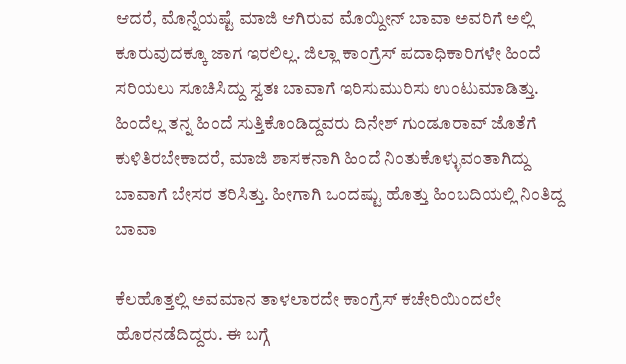ಆದರೆ, ಮೊನ್ನೆಯಷ್ಟೆ ಮಾಜಿ ಆಗಿರುವ ಮೊಯ್ದೀನ್ ಬಾವಾ ಅವರಿಗೆ ಅಲ್ಲಿ ಕೂರುವುದಕ್ಕೂ ಜಾಗ ಇರಲಿಲ್ಲ. ಜಿಲ್ಲಾ ಕಾಂಗ್ರೆಸ್ ಪದಾಧಿಕಾರಿಗಳೇ ಹಿಂದೆ ಸರಿಯಲು ಸೂಚಿಸಿದ್ದು ಸ್ವತಃ ಬಾವಾಗೆ ಇರಿಸುಮುರಿಸು ಉಂಟುಮಾಡಿತ್ತು.
ಹಿಂದೆಲ್ಲ ತನ್ನ ಹಿಂದೆ ಸುತ್ತಿಕೊಂಡಿದ್ದವರು ದಿನೇಶ್ ಗುಂಡೂರಾವ್ ಜೊತೆಗೆ ಕುಳಿತಿರಬೇಕಾದರೆ, ಮಾಜಿ ಶಾಸಕನಾಗಿ ಹಿಂದೆ ನಿಂತುಕೊಳ್ಳುವಂತಾಗಿದ್ದು ಬಾವಾಗೆ ಬೇಸರ ತರಿಸಿತ್ತು. ಹೀಗಾಗಿ ಒಂದಷ್ಟು ಹೊತ್ತು ಹಿಂಬದಿಯಲ್ಲಿ ನಿಂತಿದ್ದ ಬಾವಾ

ಕೆಲಹೊತ್ತಲ್ಲಿ ಅವಮಾನ ತಾಳಲಾರದೇ ಕಾಂಗ್ರೆಸ್ ಕಚೇರಿಯಿಂದಲೇ ಹೊರನಡೆದಿದ್ದರು. ಈ ಬಗ್ಗೆ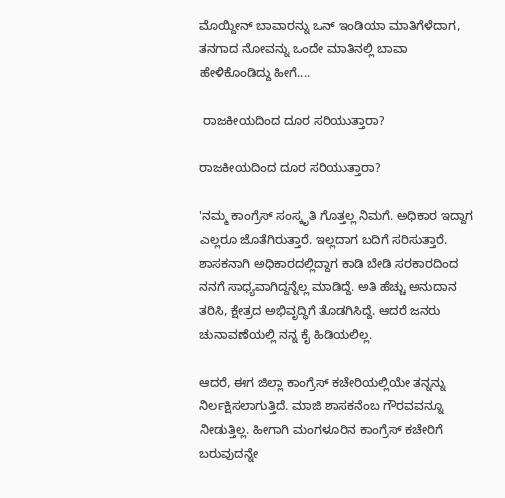ಮೊಯ್ದೀನ್ ಬಾವಾರನ್ನು ಒನ್ ಇಂಡಿಯಾ ಮಾತಿಗೆಳೆದಾಗ, ತನಗಾದ ನೋವನ್ನು ಒಂದೇ ಮಾತಿನಲ್ಲಿ ಬಾವಾ ಹೇಳಿಕೊಂಡಿದ್ದು ಹೀಗೆ....

 ರಾಜಕೀಯದಿಂದ ದೂರ ಸರಿಯುತ್ತಾರಾ?

ರಾಜಕೀಯದಿಂದ ದೂರ ಸರಿಯುತ್ತಾರಾ?

'ನಮ್ಮ ಕಾಂಗ್ರೆಸ್ ಸಂಸ್ಕೃತಿ ಗೊತ್ತಲ್ಲ ನಿಮಗೆ. ಅಧಿಕಾರ ಇದ್ದಾಗ ಎಲ್ಲರೂ ಜೊತೆಗಿರುತ್ತಾರೆ. ಇಲ್ಲದಾಗ ಬದಿಗೆ ಸರಿಸುತ್ತಾರೆ. ಶಾಸಕನಾಗಿ ಅಧಿಕಾರದಲ್ಲಿದ್ದಾಗ ಕಾಡಿ ಬೇಡಿ ಸರಕಾರದಿಂದ ನನಗೆ ಸಾಧ್ಯವಾಗಿದ್ದನ್ನೆಲ್ಲ ಮಾಡಿದ್ದೆ. ಅತಿ ಹೆಚ್ಚು ಅನುದಾನ ತರಿಸಿ, ಕ್ಷೇತ್ರದ ಅಭಿವೃದ್ಧಿಗೆ ತೊಡಗಿಸಿದ್ದೆ. ಆದರೆ ಜನರು ಚುನಾವಣೆಯಲ್ಲಿ ನನ್ನ ಕೈ ಹಿಡಿಯಲಿಲ್ಲ.

ಆದರೆ, ಈಗ ಜಿಲ್ಲಾ ಕಾಂಗ್ರೆಸ್ ಕಚೇರಿಯಲ್ಲಿಯೇ ತನ್ನನ್ನು ನಿರ್ಲಕ್ಷಿಸಲಾಗುತ್ತಿದೆ. ಮಾಜಿ ಶಾಸಕನೆಂಬ ಗೌರವವನ್ನೂ ನೀಡುತ್ತಿಲ್ಲ. ಹೀಗಾಗಿ ಮಂಗಳೂರಿನ ಕಾಂಗ್ರೆಸ್ ಕಚೇರಿಗೆ ಬರುವುದನ್ನೇ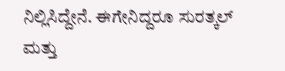ನಿಲ್ಲಿಸಿದ್ದೇನೆ. ಈಗೇನಿದ್ದರೂ ಸುರತ್ಕಲ್ ಮತ್ತು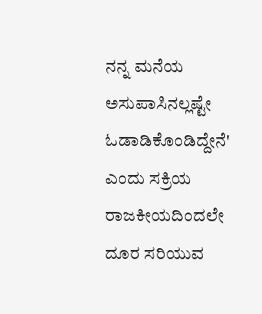ನನ್ನ ಮನೆಯ ಅಸುಪಾಸಿನಲ್ಲಷ್ಟೇ ಓಡಾಡಿಕೊಂಡಿದ್ದೇನೆ' ಎಂದು ಸಕ್ರಿಯ ರಾಜಕೀಯದಿಂದಲೇ ದೂರ ಸರಿಯುವ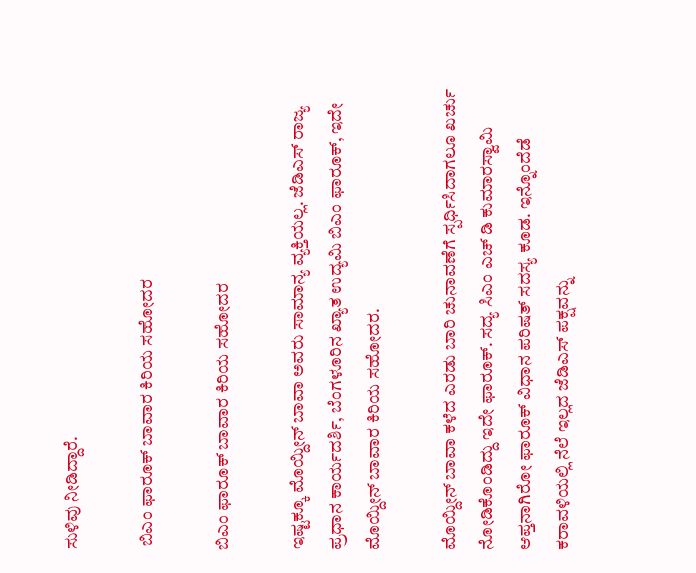ಸುಳಿವು ನೀಡಿದ್ದಾರೆ.

 ಬಿಎಂ ಫಾರೂಕ್ ಬಾವಾರ ಕಿರಿಯ ಸಹೋದರ

ಬಿಎಂ ಫಾರೂಕ್ ಬಾವಾರ ಕಿರಿಯ ಸಹೋದರ

ಇಷ್ಟಕ್ಕೂ ಮೊಯ್ದೀನ್ ಬಾವಾ ಅವರು ಸಾಮಾನ್ಯ ವ್ಯಕ್ತಿಯಲ್ಲ. ಜೆಡಿಎಸ್ ರಾಜ್ಯ ಪ್ರಧಾನ ಕಾರ್ಯದರ್ಶಿ, ಬೆಂಗಳೂರಿನ ಖ್ಯಾತ ಉದ್ಯಮಿ ಬಿಎಂ ಫಾರೂಕ್, ಇದೇ ಮೊಯ್ದೀನ್ ಬಾವಾರ ಕಿರಿಯ ಸಹೋದರ.

ಮೊಯ್ದೀನ್ ಬಾವಾ ಕಳೆದ ಎರಡು ಬಾರಿ ಚುನಾವಣೆಗೆ ಸ್ಪರ್ಧಿಸಿದಾಗಲೂ ಖರ್ಚು ನೋಡಿಕೊಂಡಿದ್ದು ಇದೇ ಫಾರೂಕ್. ಸದ್ಯ ಸಿಎಂ ಎಚ್ ಡಿ ಕುಮಾರಸ್ವಾಮಿ ಆಪ್ತನಾಗಿರೋ ಫಾರೂಕ್ ವಿಧಾನ ಪರಿಷತ್ ಸದಸ್ಯ ಕೂಡ. ಇನ್ನೊಂದೆಡೆ ಕರಾವಳಿಯಲ್ಲಿ ನೆಲೆ ಇಲ್ಲದ ಜೆಡಿಎಸ್ ಪಕ್ಷವನ್ನು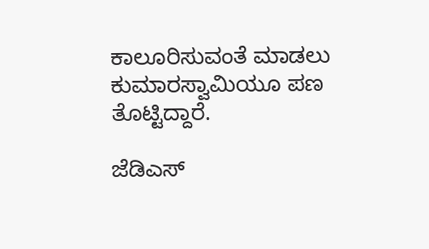ಕಾಲೂರಿಸುವಂತೆ ಮಾಡಲು ಕುಮಾರಸ್ವಾಮಿಯೂ ಪಣ ತೊಟ್ಟಿದ್ದಾರೆ.

ಜೆಡಿಎಸ್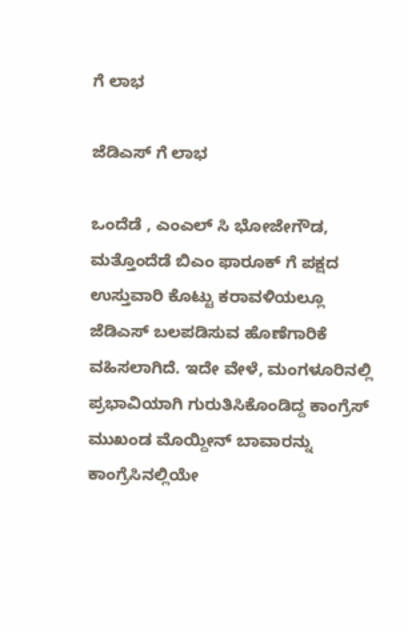ಗೆ ಲಾಭ

ಜೆಡಿಎಸ್ ಗೆ ಲಾಭ

ಒಂದೆಡೆ , ಎಂಎಲ್ ಸಿ ಭೋಜೇಗೌಡ, ಮತ್ತೊಂದೆಡೆ ಬಿಎಂ ಫಾರೂಕ್ ಗೆ ಪಕ್ಷದ ಉಸ್ತುವಾರಿ ಕೊಟ್ಟು ಕರಾವಳಿಯಲ್ಲೂ ಜೆಡಿಎಸ್ ಬಲಪಡಿಸುವ ಹೊಣೆಗಾರಿಕೆ ವಹಿಸಲಾಗಿದೆ. ಇದೇ ವೇಳೆ, ಮಂಗಳೂರಿನಲ್ಲಿ ಪ್ರಭಾವಿಯಾಗಿ ಗುರುತಿಸಿಕೊಂಡಿದ್ದ ಕಾಂಗ್ರೆಸ್ ಮುಖಂಡ ಮೊಯ್ದೀನ್ ಬಾವಾರನ್ನು ಕಾಂಗ್ರೆಸಿನಲ್ಲಿಯೇ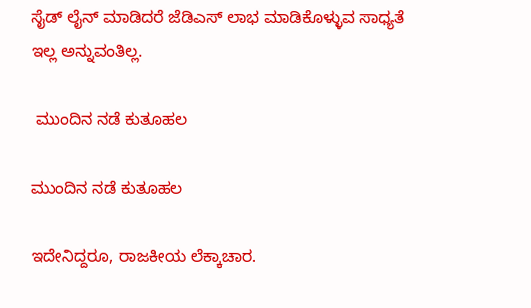ಸೈಡ್ ಲೈನ್ ಮಾಡಿದರೆ ಜೆಡಿಎಸ್ ಲಾಭ ಮಾಡಿಕೊಳ್ಳುವ ಸಾಧ್ಯತೆ ಇಲ್ಲ ಅನ್ನುವಂತಿಲ್ಲ.

 ಮುಂದಿನ ನಡೆ ಕುತೂಹಲ

ಮುಂದಿನ ನಡೆ ಕುತೂಹಲ

ಇದೇನಿದ್ದರೂ, ರಾಜಕೀಯ ಲೆಕ್ಕಾಚಾರ.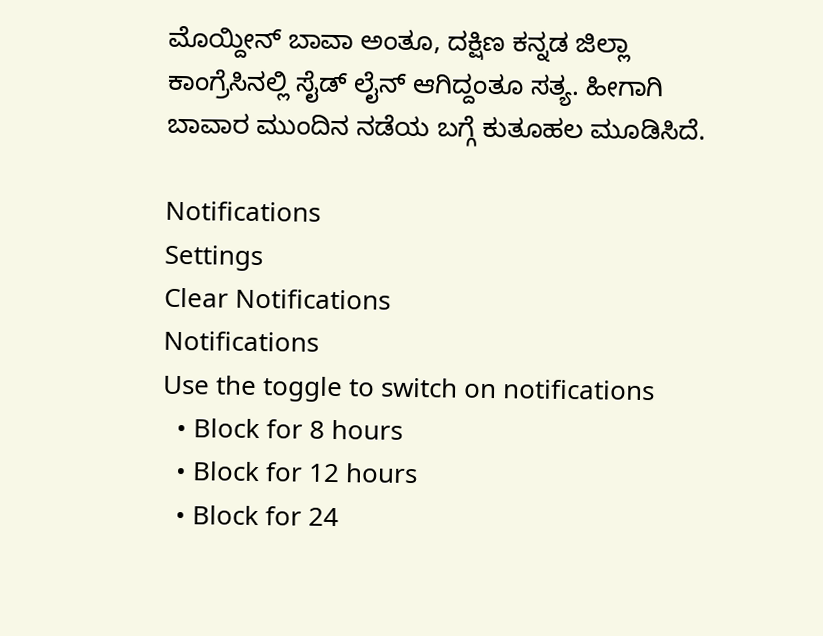ಮೊಯ್ದೀನ್ ಬಾವಾ ಅಂತೂ, ದಕ್ಷಿಣ ಕನ್ನಡ ಜಿಲ್ಲಾ ಕಾಂಗ್ರೆಸಿನಲ್ಲಿ ಸೈಡ್ ಲೈನ್ ಆಗಿದ್ದಂತೂ ಸತ್ಯ. ಹೀಗಾಗಿ ಬಾವಾರ ಮುಂದಿನ ನಡೆಯ ಬಗ್ಗೆ ಕುತೂಹಲ ಮೂಡಿಸಿದೆ.

Notifications
Settings
Clear Notifications
Notifications
Use the toggle to switch on notifications
  • Block for 8 hours
  • Block for 12 hours
  • Block for 24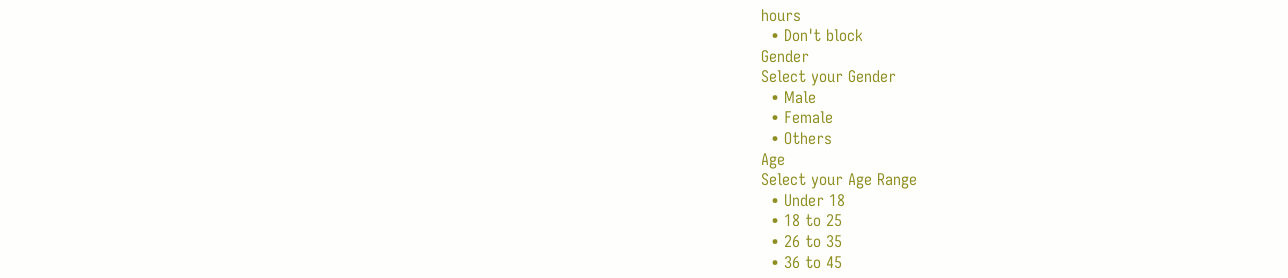hours
  • Don't block
Gender
Select your Gender
  • Male
  • Female
  • Others
Age
Select your Age Range
  • Under 18
  • 18 to 25
  • 26 to 35
  • 36 to 45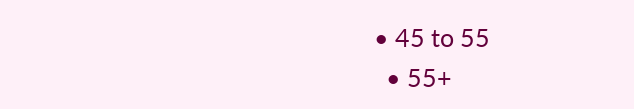• 45 to 55
  • 55+